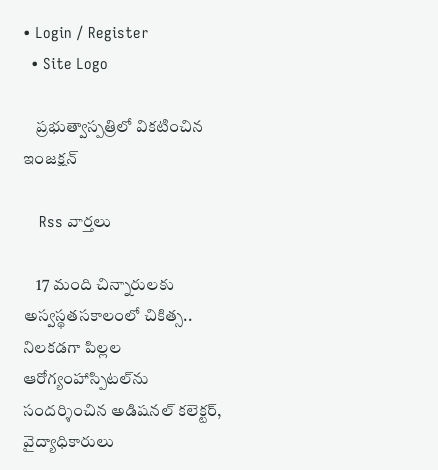• Login / Register
  • Site Logo

    ప్రభుత్వాస్పత్రిలో వికటించిన ఇంజక్షన్

    Rss వార్తలు

    17 మంది చిన్నారులకు అస్వస్థతసకాలంలో చికిత్స.. నిలకడగా పిల్లల ఆరోగ్యంహాస్పిటల్‌ను సందర్శించిన అడిషనల్‌ కలెక్టర్‌, వైద్యాధికారులు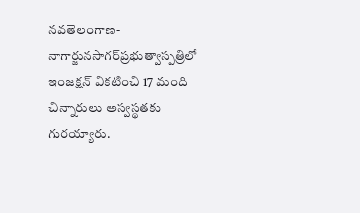నవతెలంగాణ- నాగార్జునసాగర్‌ప్రభుత్వాస్పత్రిలో ఇంజక్షన్‌ వికటించి 17 మంది చిన్నారులు అస్వస్థతకు గురయ్యారు.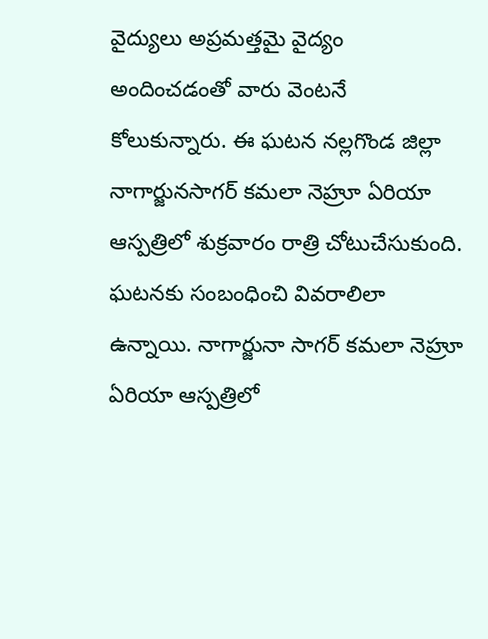వైద్యులు అప్రమత్తమై వైద్యం అందించడంతో వారు వెంటనే కోలుకున్నారు. ఈ ఘటన నల్లగొండ జిల్లా నాగార్జునసాగర్‌ కమలా నెహ్రూ ఏరియా ఆస్పత్రిలో శుక్రవారం రాత్రి చోటుచేసుకుంది. ఘటనకు సంబంధించి వివరాలిలా ఉన్నాయి. నాగార్జునా సాగర్‌ కమలా నెహ్రూ ఏరియా ఆస్పత్రిలో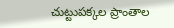చుట్టుపక్కల ప్రాంతాల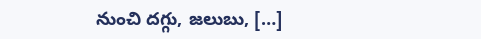నుంచి దగ్గు, జలుబు, […]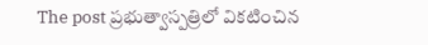The post ప్రభుత్వాస్పత్రిలో వికటించిన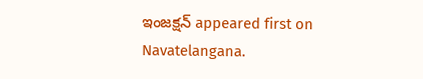ఇంజక్షన్‌ appeared first on Navatelangana.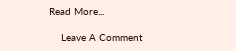Read More...

    Leave A Comment